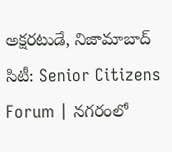అక్షరటుడే, నిజామాబాద్ సిటీ: Senior Citizens Forum | నగరంలో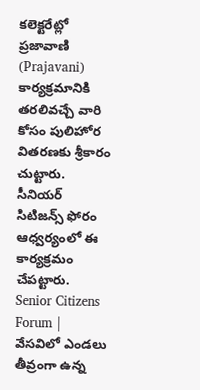కలెక్టరేట్లో ప్రజావాణి (Prajavani) కార్యక్రమానికి తరలివచ్చే వారి కోసం పులిహోర వితరణకు శ్రీకారం చుట్టారు. సీనియర్ సిటిజన్స్ ఫోరం ఆధ్వర్యంలో ఈ కార్యక్రమం చేపట్టారు.
Senior Citizens Forum | వేసవిలో ఎండలు తీవ్రంగా ఉన్న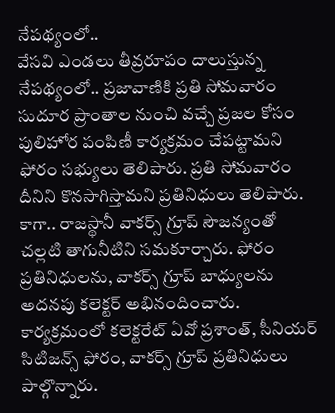నేపథ్యంలో..
వేసవి ఎండలు తీవ్రరూపం దాలుస్తున్న నేపథ్యంలో.. ప్రజావాణికి ప్రతి సోమవారం సుదూర ప్రాంతాల నుంచి వచ్చే ప్రజల కోసం పులిహోర పంపిణీ కార్యక్రమం చేపట్టామని ఫోరం సభ్యులు తెలిపారు. ప్రతి సోమవారం దీనిని కొనసాగిస్తామని ప్రతినిధులు తెలిపారు. కాగా.. రాజస్థానీ వాకర్స్ గ్రూప్ సౌజన్యంతో చల్లటి తాగునీటిని సమకూర్చారు. ఫోరం ప్రతినిధులను, వాకర్స్ గ్రూప్ బాధ్యులను అదనపు కలెక్టర్ అభినందించారు. కార్యక్రమంలో కలెక్టరేట్ ఏవో ప్రశాంత్, సీనియర్ సిటిజన్స్ ఫోరం, వాకర్స్ గ్రూప్ ప్రతినిధులు పాల్గొన్నారు.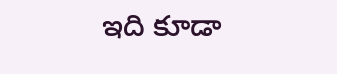ఇది కూడా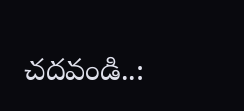చదవండి..: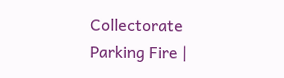Collectorate Parking Fire |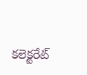కలెక్టరేట్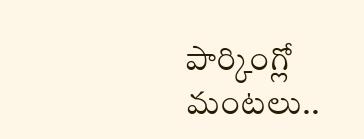పార్కింగ్లో మంటలు..